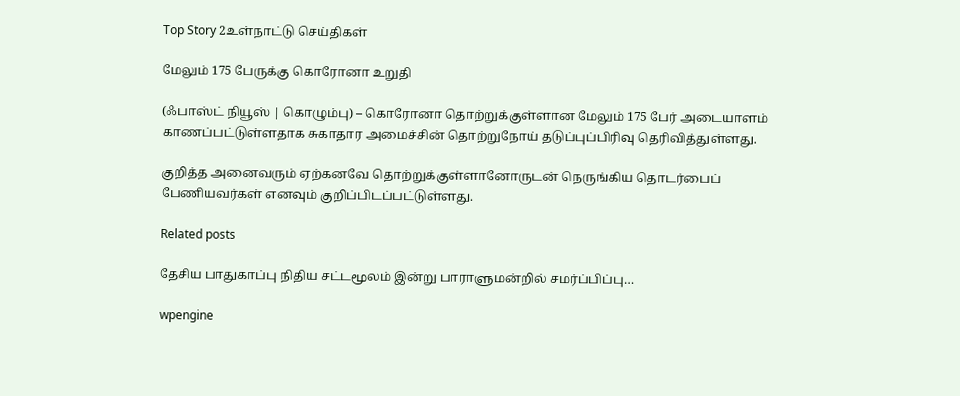Top Story 2உள்நாட்டு செய்திகள்

மேலும் 175 பேருக்கு கொரோனா உறுதி

(ஃபாஸ்ட் நியூஸ் | கொழும்பு) – கொரோனா தொற்றுக்குள்ளான மேலும் 175 பேர் அடையாளம் காணப்பட்டுள்ளதாக சுகாதார அமைச்சின் தொற்றுநோய் தடுப்புப்பிரிவு தெரிவித்துள்ளது.

குறித்த அனைவரும் ஏற்கனவே தொற்றுக்குள்ளானோருடன் நெருங்கிய தொடர்பைப் பேணியவர்கள் எனவும் குறிப்பிடப்பட்டுள்ளது.

Related posts

தேசிய பாதுகாப்பு நிதிய சட்டமூலம் இன்று பாராளுமன்றில் சமர்ப்பிப்பு…

wpengine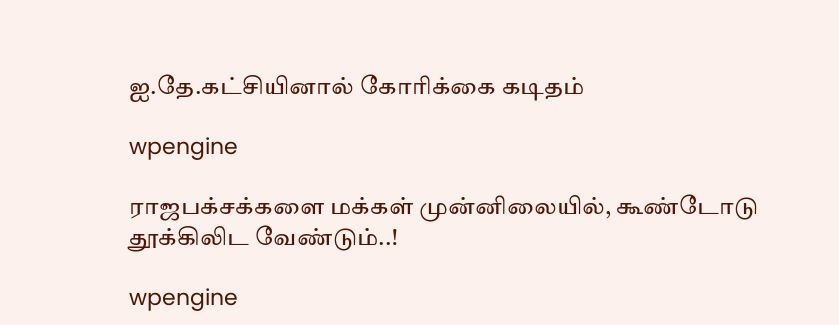ஐ.தே.கட்சியினால் கோரிக்கை கடிதம்

wpengine

ராஜபக்சக்களை மக்கள் முன்னிலையில், கூண்டோடு தூக்கிலிட வேண்டும்..!

wpengine